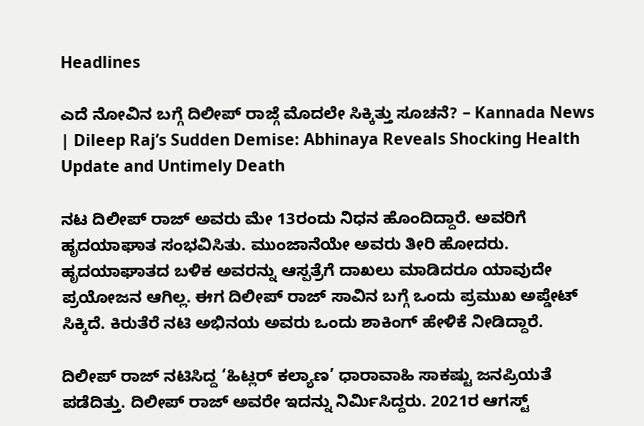Headlines

ಎದೆ ನೋವಿನ ಬಗ್ಗೆ ದಿಲೀಪ್ ರಾಜ್ಗೆ ಮೊದಲೇ ಸಿಕ್ಕಿತ್ತು ಸೂಚನೆ? – Kannada News | Dileep Raj’s Sudden Demise: Abhinaya Reveals Shocking Health Update and Untimely Death

ನಟ ದಿಲೀಪ್ ರಾಜ್ ಅವರು ಮೇ 13ರಂದು ನಿಧನ ಹೊಂದಿದ್ದಾರೆ. ಅವರಿಗೆ ಹೃದಯಾಘಾತ ಸಂಭವಿಸಿತು. ಮುಂಜಾನೆಯೇ ಅವರು ತೀರಿ ಹೋದರು. ಹೃದಯಾಘಾತದ ಬಳಿಕ ಅವರನ್ನು ಆಸ್ಪತ್ರೆಗೆ ದಾಖಲು ಮಾಡಿದರೂ ಯಾವುದೇ ಪ್ರಯೋಜನ ಆಗಿಲ್ಲ. ಈಗ ದಿಲೀಪ್ ರಾಜ್ ಸಾವಿನ ಬಗ್ಗೆ ಒಂದು ಪ್ರಮುಖ ಅಪ್ಡೇಟ್ ಸಿಕ್ಕಿದೆ. ಕಿರುತೆರೆ ನಟಿ ಅಭಿನಯ ಅವರು ಒಂದು ಶಾಕಿಂಗ್ ಹೇಳಿಕೆ ನೀಡಿದ್ದಾರೆ.

ದಿಲೀಪ್ ರಾಜ್ ನಟಿಸಿದ್ದ ‘ಹಿಟ್ಲರ್ ಕಲ್ಯಾಣ’ ಧಾರಾವಾಹಿ ಸಾಕಷ್ಟು ಜನಪ್ರಿಯತೆ ಪಡೆದಿತ್ತು. ದಿಲೀಪ್ ರಾಜ್ ಅವರೇ ಇದನ್ನು ನಿರ್ಮಿಸಿದ್ದರು. 2021ರ ಆಗಸ್ಟ್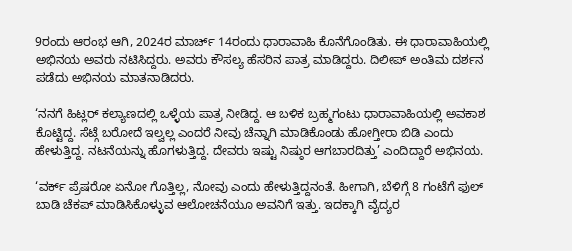9ರಂದು ಆರಂಭ ಆಗಿ, 2024ರ ಮಾರ್ಚ್ 14ರಂದು ಧಾರಾವಾಹಿ ಕೊನೆಗೊಂಡಿತು. ಈ ಧಾರಾವಾಹಿಯಲ್ಲಿ ಅಭಿನಯ ಅವರು ನಟಿಸಿದ್ದರು. ಅವರು ಕೌಸಲ್ಯ ಹೆಸರಿನ ಪಾತ್ರ ಮಾಡಿದ್ದರು. ದಿಲೀಪ್ ಅಂತಿಮ ದರ್ಶನ ಪಡೆದು ಅಭಿನಯ ಮಾತನಾಡಿದರು.

‘ನನಗೆ ಹಿಟ್ಲರ್ ಕಲ್ಯಾಣದಲ್ಲಿ ಒಳ್ಳೆಯ ಪಾತ್ರ ನೀಡಿದ್ದ. ಆ ಬಳಿಕ ಬ್ರಹ್ಮಗಂಟು ಧಾರಾವಾಹಿಯಲ್ಲಿ ಅವಕಾಶ ಕೊಟ್ಟಿದ್ದ. ಸೆಟ್ಗೆ ಬರೋದೆ ಇಲ್ವಲ್ಲ ಎಂದರೆ ನೀವು ಚೆನ್ನಾಗಿ ಮಾಡಿಕೊಂಡು ಹೋಗ್ತೀರಾ ಬಿಡಿ ಎಂದು ಹೇಳುತ್ತಿದ್ದ. ನಟನೆಯನ್ನು ಹೊಗಳುತ್ತಿದ್ದ. ದೇವರು ಇಷ್ಟು ನಿಷ್ಠುರ ಆಗಬಾರದಿತ್ತು’ ಎಂದಿದ್ದಾರೆ ಅಭಿನಯ.

‘ವರ್ಕ್ ಪ್ರೆಷರೋ ಏನೋ ಗೊತ್ತಿಲ್ಲ, ನೋವು ಎಂದು ಹೇಳುತ್ತಿದ್ದನಂತೆ. ಹೀಗಾಗಿ, ಬೆಳಿಗ್ಗೆ 8 ಗಂಟೆಗೆ ಫುಲ್ ಬಾಡಿ ಚೆಕಪ್ ಮಾಡಿಸಿಕೊಳ್ಳುವ ಆಲೋಚನೆಯೂ ಅವನಿಗೆ ಇತ್ತು. ಇದಕ್ಕಾಗಿ ವೈದ್ಯರ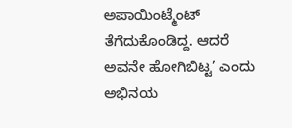ಅಪಾಯಿಂಟ್ಮೆಂಟ್ ತೆಗೆದುಕೊಂಡಿದ್ದ. ಆದರೆ ಅವನೇ ಹೋಗಿಬಿಟ್ಟ’ ಎಂದು ಅಭಿನಯ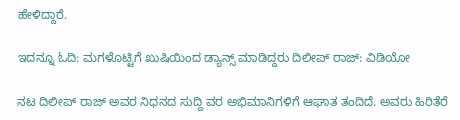ಹೇಳಿದ್ದಾರೆ.

ಇದನ್ನೂ ಓದಿ: ಮಗಳೊಟ್ಟಿಗೆ ಖುಷಿಯಿಂದ ಡ್ಯಾನ್ಸ್ ಮಾಡಿದ್ದರು ದಿಲೀಪ್ ರಾಜ್: ವಿಡಿಯೋ

ನಟ ದಿಲೀಪ್ ರಾಜ್ ಅವರ ನಿಧನದ ಸುದ್ದಿ ವರ ಅಭಿಮಾನಿಗಳಿಗೆ ಆಘಾತ ತಂದಿದೆ. ಅವರು ಹಿರಿತೆರೆ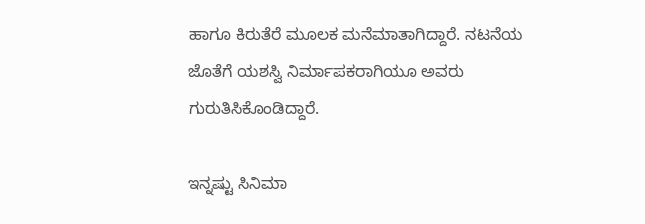ಹಾಗೂ ಕಿರುತೆರೆ ಮೂಲಕ ಮನೆಮಾತಾಗಿದ್ದಾರೆ. ನಟನೆಯ ಜೊತೆಗೆ ಯಶಸ್ವಿ ನಿರ್ಮಾಪಕರಾಗಿಯೂ ಅವರು ಗುರುತಿಸಿಕೊಂಡಿದ್ದಾರೆ.

ಇನ್ನಷ್ಟು ಸಿನಿಮಾ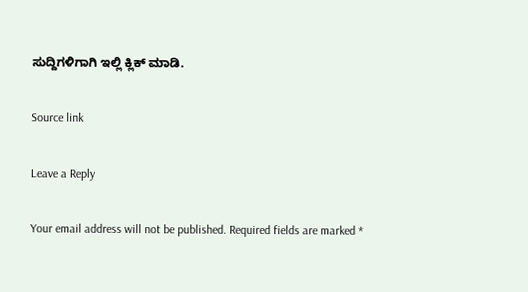ಸುದ್ದಿಗಳಿಗಾಗಿ ಇಲ್ಲಿ ಕ್ಲಿಕ್ ಮಾಡಿ.

Source link

Leave a Reply

Your email address will not be published. Required fields are marked *